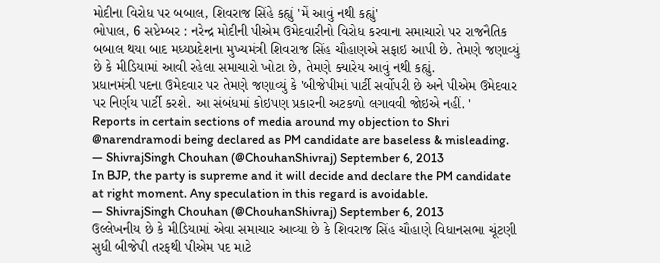મોદીના વિરોધ પર બબાલ, શિવરાજ સિંહે કહ્યું 'મેં આવું નથી કહ્યું'
ભોપાલ, 6 સપ્ટેમ્બર : નરેન્દ્ર મોદીની પીએમ ઉમેદવારીનો વિરોધ કરવાના સમાચારો પર રાજનૈતિક બબાલ થયા બાદ મધ્યપ્રદેશના મુખ્યમંત્રી શિવરાજ સિંહ ચૌહાણએ સફાઇ આપી છે. તેમણે જણાવ્યું છે કે મીડિયામાં આવી રહેલા સમાચારો ખોટા છે, તેમણે ક્યારેય આવું નથી કહ્યું.
પ્રધાનમંત્રી પદના ઉમેદવાર પર તેમણે જણાવ્યું કે 'બીજેપીમાં પાર્ટી સર્વોપરી છે અને પીએમ ઉમેદવાર પર નિર્ણય પાર્ટી કરશે. આ સંબંધમાં કોઇપણ પ્રકારની અટકળો લગાવવી જોઇએ નહીં. '
Reports in certain sections of media around my objection to Shri @narendramodi being declared as PM candidate are baseless & misleading.
— ShivrajSingh Chouhan (@ChouhanShivraj) September 6, 2013
In BJP, the party is supreme and it will decide and declare the PM candidate at right moment. Any speculation in this regard is avoidable.
— ShivrajSingh Chouhan (@ChouhanShivraj) September 6, 2013
ઉલ્લેખનીય છે કે મીડિયામાં એવા સમાચાર આવ્યા છે કે શિવરાજ સિંહ ચૌહાણે વિધાનસભા ચૂંટણી સુધી બીજેપી તરફથી પીએમ પદ માટે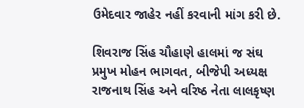ઉમેદવાર જાહેર નહીં કરવાની માંગ કરી છે.

શિવરાજ સિંહ ચૌહાણે હાલમાં જ સંઘ પ્રમુખ મોહન ભાગવત, બીજેપી અધ્યક્ષ રાજનાથ સિંહ અને વરિષ્ઠ નેતા લાલકૃષ્ણ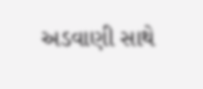અડવાણી સાથે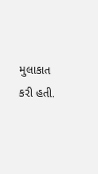મુલાકાત કરી હતી.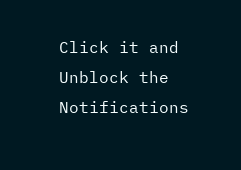Click it and Unblock the Notifications